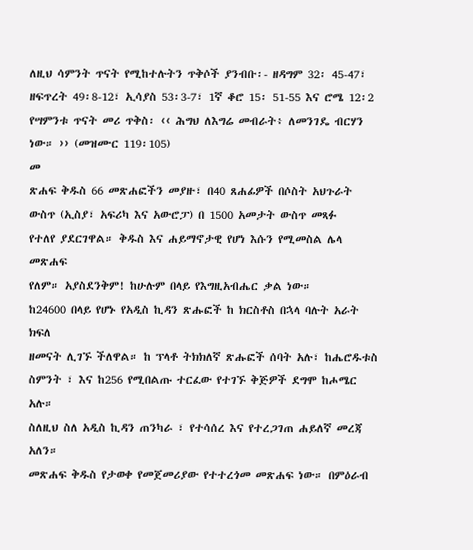ለዚህ ሳምንት ጥናት የሚከተሉትን ጥቅሶች ያንብቡ፡- ዘዳግም 32፡ 45-47፣ ዘፍጥረት 49፡8-12፣ ኢሳያስ 53፡3-7፣ 1ኛ ቆሮ 15፡ 51-55 እና ሮሜ 12፡2
የሣምንቱ ጥናት መሪ ጥቅስ፡ ‹‹ ሕግህ ለእግሬ መብራት፥ ለመንገዴ ብርሃን ነው። ›› (መዝሙር 119፡105)
መ
ጽሐፍ ቅዱስ 66 መጽሐፎችን መያዙ፣ በ40 ጸሐፊዎች በሶስት አህጉራት
ውስጥ (ኢስያ፣ አፍሪካ እና አውሮፓ) በ 1500 አመታት ውስጥ መጻፉ
የተለየ ያደርገዋል። ቅዱስ እና ሐይማኖታዊ የሆነ እሱን የሚመስል ሌላ መጽሐፍ
የለም። አያስደንቅም! ከሁሉም በላይ የእግዚአብሔር ቃል ነው።
ከ24600 በላይ የሆኑ የአዲስ ኪዳን ጽሑፎች ከ ክርስቶስ በኋላ ባሉት አራት ክፍለ
ዘመናት ሊገኙ ችለዋል። ከ ፕላቶ ትክክለኛ ጽሑፎች ሰባት አሉ፣ ከሔሮዱቱስ
ስምንት ፣ እና ከ256 የሚበልጡ ተርፈው የተገኙ ቅጅዎች ደግሞ ከሖሜር አሉ።
ስለዚህ ስለ አዲስ ኪዳን ጠንካራ ፣ የተሳሰረ እና የተረጋገጠ ሐይለኛ መረጃ አለን።
መጽሐፍ ቅዱስ የታወቀ የመጀመሪያው የተተረጎመ መጽሐፍ ነው። በምዕራብ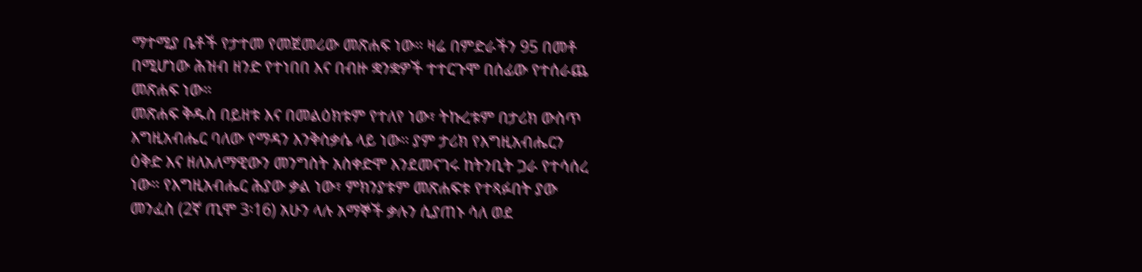ማተሚያ ቤቶች የታተመ የመጀመሪው መጽሐፍ ነው። ዛሬ በምድራችን 95 በመቶ
በሚሆነው ሕዝብ ዘንድ የተነበበ እና በብዙ ቋንቋዎች ተተርጉሞ በሰፊው የተሰራጨ
መጽሐፍ ነው።
መጽሐፍ ቅዱስ በይዘቱ እና በመልዕክቱም የተለየ ነው፣ ትኩረቱም በታሪክ ውስጥ
እግዚአብሔር ባለው የማዳን እንቅስቃሴ ላይ ነው። ያም ታሪክ የእግዚአብሔርን
ዕቅድ እና ዘለአለማዊውን መንግስት አስቀድሞ እንደመናገሩ ከትንቢት ጋራ የተሳሰረ
ነው። የእግዚአብሔር ሕያው ቃል ነው፣ ምክንያቱም መጽሐፍቱ የተጻፉበት ያው
መንፈስ (2ኛ ጢሞ 3፡16) አሁን ላሉ አማኞች ቃሉን ሲያጠኑ ሳለ ወደ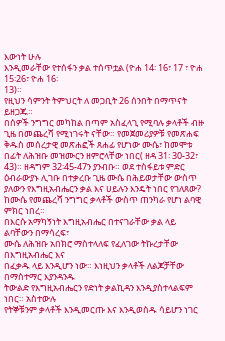እውነት ሁሉ
እንዲመራቸው የተሰፋን ቃል ተሰጥቷል (ዮሐ 14፡ 16፣ 17 ፣ ዮሐ 15፡26፣ ዮሐ 16፡
13)።
የዚህን ሳምንት ትምህርት ለ መጋቢት 26 ሰንበት በማጥናት ይዘጋጁ።
በሰዎች ንግግር መካከል በጣም አስፈላጊ የሚባሉ ቃላቶች ብዙ ጊዜ በመጨረሻ የሚነገሩት ናቸው። የመጀመሪያዎቹ የመጽሐፍ ቅዱስ መሰረታዊ መጽሐፎች ጸሐፊ የሆነው ሙሴ፣ ከመሞቱ በፊት ለሕዝቡ መዝሙርን ዘምሮላቸው ነበር( ዘዳ 31፡ 30-32፣ 43)። ዘዳግም 32፡45-47ን ያንብቡ። ወደ ተስፋይቱ ምድር ዕብራውያኑ ሊገቡ በተቃረቡ ጊዜ ሙሴ በሕይወታቸው ውስጥ ያለውን የእግዚአብሔርን ቃል እና ሀይሉን እንዴት ነበር የገለጸው?
ከሙሴ የመጨረሻ ንግግር ቃላቶች ውስጥ ጠንካራ የሆነ ልባዊ ምክር ነበረ።
በእርሱ አማካኝነት እግዚአብሔር በተናገራቸው ቃል ላይ ልባቸውን በማሳረፍ፣
ሙሴ ለሕዝቡ አበክሮ ማስተላለፍ የፈለገው ትኩረታቸው በእግዚአብሔር እና
በፈቃዱ ላይ እንዲሆን ነው። እነዚህን ቃላቶች ለልጆቻቸው በማስተማር እያንዳንዱ
ትውልድ የእግዚአብሔርን የድነት ቃልኪዳን እንዲያስተላልፍም ነበር። አስተውሉ
የትኞቹንም ቃላቶች እንዲመርጡ እና እንዲወስዱ ሳይሆን ነገር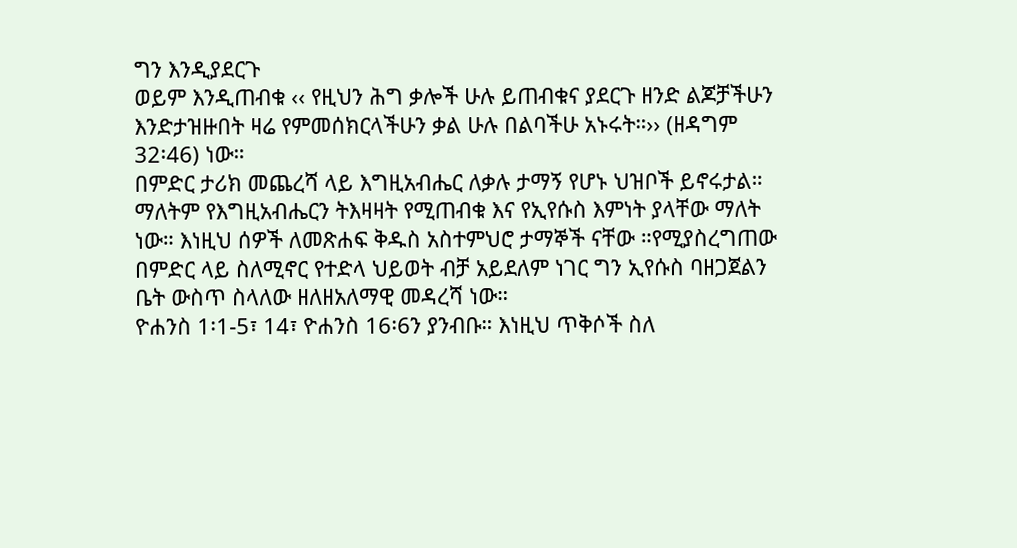ግን እንዲያደርጉ
ወይም እንዲጠብቁ ‹‹ የዚህን ሕግ ቃሎች ሁሉ ይጠብቁና ያደርጉ ዘንድ ልጆቻችሁን
እንድታዝዙበት ዛሬ የምመሰክርላችሁን ቃል ሁሉ በልባችሁ አኑሩት።›› (ዘዳግም
32፡46) ነው።
በምድር ታሪክ መጨረሻ ላይ እግዚአብሔር ለቃሉ ታማኝ የሆኑ ህዝቦች ይኖሩታል።
ማለትም የእግዚአብሔርን ትእዛዛት የሚጠብቁ እና የኢየሱስ እምነት ያላቸው ማለት
ነው። እነዚህ ሰዎች ለመጽሐፍ ቅዱስ አስተምህሮ ታማኞች ናቸው ።የሚያስረግጠው
በምድር ላይ ስለሚኖር የተድላ ህይወት ብቻ አይደለም ነገር ግን ኢየሱስ ባዘጋጀልን
ቤት ውስጥ ስላለው ዘለዘአለማዊ መዳረሻ ነው።
ዮሐንስ 1፡1-5፣ 14፣ ዮሐንስ 16፡6ን ያንብቡ። እነዚህ ጥቅሶች ስለ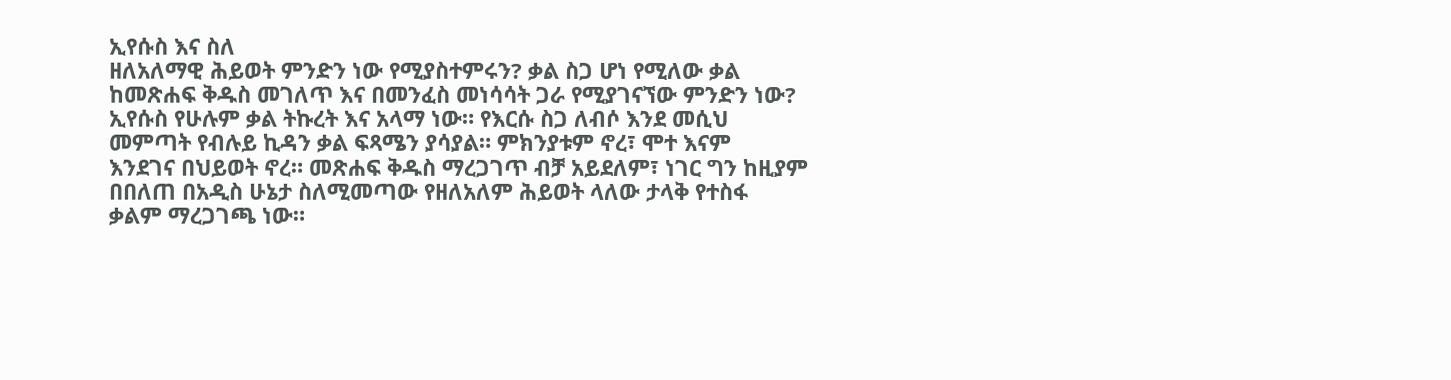ኢየሱስ እና ስለ
ዘለአለማዊ ሕይወት ምንድን ነው የሚያስተምሩን? ቃል ስጋ ሆነ የሚለው ቃል
ከመጽሐፍ ቅዱስ መገለጥ እና በመንፈስ መነሳሳት ጋራ የሚያገናኘው ምንድን ነው?
ኢየሱስ የሁሉም ቃል ትኩረት እና አላማ ነው። የእርሱ ስጋ ለብሶ እንደ መሲህ
መምጣት የብሉይ ኪዳን ቃል ፍጻሜን ያሳያል። ምክንያቱም ኖረ፣ ሞተ እናም
እንደገና በህይወት ኖረ። መጽሐፍ ቅዱስ ማረጋገጥ ብቻ አይደለም፣ ነገር ግን ከዚያም
በበለጠ በአዲስ ሁኔታ ስለሚመጣው የዘለአለም ሕይወት ላለው ታላቅ የተስፋ
ቃልም ማረጋገጫ ነው።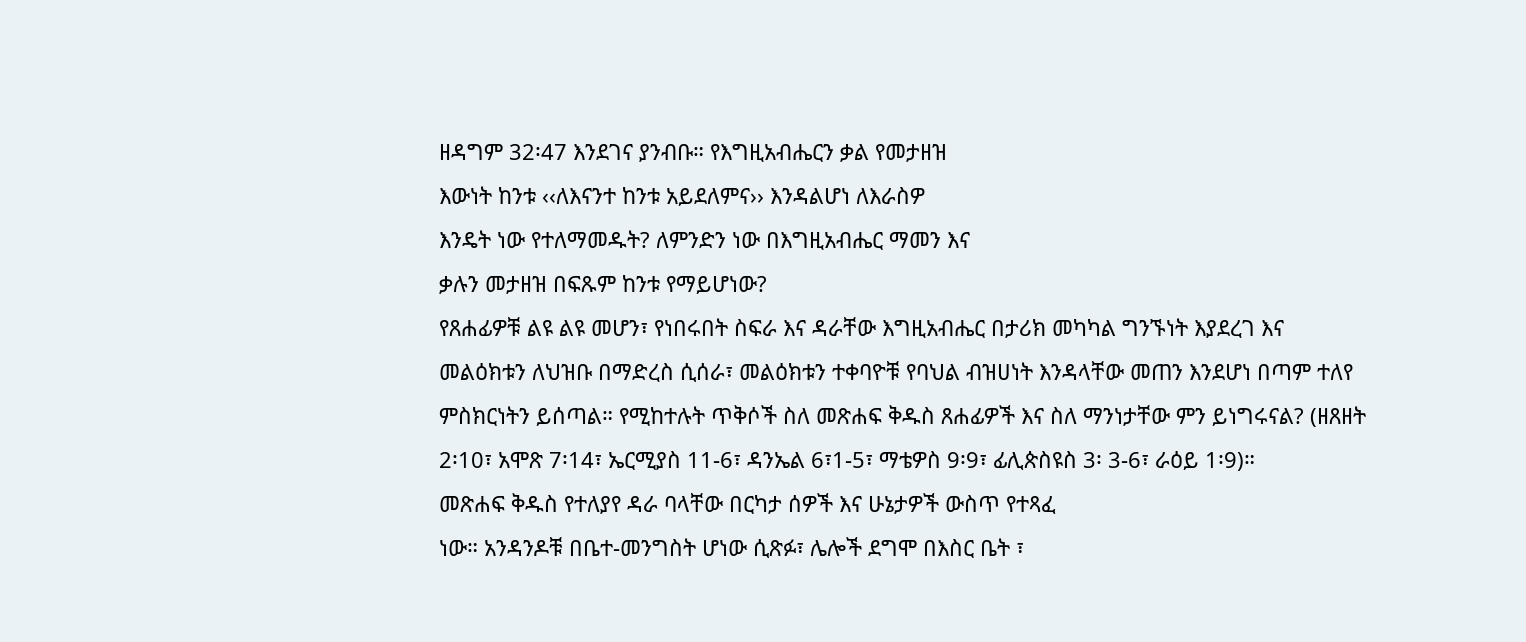ዘዳግም 32፡47 እንደገና ያንብቡ። የእግዚአብሔርን ቃል የመታዘዝ
እውነት ከንቱ ‹‹ለእናንተ ከንቱ አይደለምና›› እንዳልሆነ ለእራስዎ
እንዴት ነው የተለማመዱት? ለምንድን ነው በእግዚአብሔር ማመን እና
ቃሉን መታዘዝ በፍጹም ከንቱ የማይሆነው?
የጸሐፊዎቹ ልዩ ልዩ መሆን፣ የነበሩበት ስፍራ እና ዳራቸው እግዚአብሔር በታሪክ መካካል ግንኙነት እያደረገ እና መልዕክቱን ለህዝቡ በማድረስ ሲሰራ፣ መልዕክቱን ተቀባዮቹ የባህል ብዝሀነት እንዳላቸው መጠን እንደሆነ በጣም ተለየ ምስክርነትን ይሰጣል። የሚከተሉት ጥቅሶች ስለ መጽሐፍ ቅዱስ ጸሐፊዎች እና ስለ ማንነታቸው ምን ይነግሩናል? (ዘጸዘት 2፡10፣ አሞጽ 7፡14፣ ኤርሚያስ 11-6፣ ዳንኤል 6፣1-5፣ ማቴዎስ 9፡9፣ ፊሊጵስዩስ 3፡ 3-6፣ ራዕይ 1፡9)።
መጽሐፍ ቅዱስ የተለያየ ዳራ ባላቸው በርካታ ሰዎች እና ሁኔታዎች ውስጥ የተጻፈ
ነው። አንዳንዶቹ በቤተ-መንግስት ሆነው ሲጽፉ፣ ሌሎች ደግሞ በእስር ቤት ፣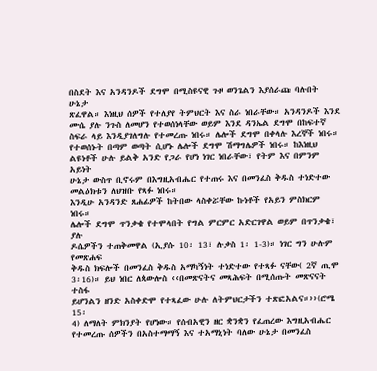በስደት እና አንዳንዶች ደግሞ በሚስዩናዊ ጉዞ ወንጌልን እያሰራጩ ባሉበት ሁኔታ
ጽፈዋል። እነዚህ ሰዎች የተለያየ ትምህርት እና ስራ ነበራቸው። አንዳንዶች እንደ
ሙሴ ያሉ ንጉስ ለመሆን የተወሰነላቸው ወይም እንደ ዳንኤል ደግሞ በከፍተኛ
ስፍራ ላይ እንዲያገለግሉ የተመረጡ ነበሩ። ሌሎች ደግሞ በቀላሉ እረኞች ነበሩ።
የተወሰኑት በጣም ወጣት ሲሆኑ ሌሎች ደግሞ ሽማግሌዎች ነበሩ። ከእነዚህ
ልዩነቶች ሁሉ ይልቅ አንድ የጋራ የሆነ ነገር ነበራቸው፣ የትም እና በምንም አይነት
ሁኔታ ውስጥ ቢኖሩም በእግዚአብሔር የተጠሩ እና በመንፈስ ቅዱስ ተነድተው
መልዕክቱን ለህዝቡ የጻፉ ነበሩ።
እንዲሁ አንዳንድ ጸሐፊዎች ከትበው ላስቀሯቸው ኩነቶች የአይን ምስክርም ነበሩ።
ሌሎች ደግሞ ጥንቃቄ የተሞላበት የግል ምርምር አድርገዋል ወይም በጥንቃቄ፣ ያሉ
ዶሴዎችን ተጠቅመዋል (ኢያሱ 10፡ 13፣ ሉቃስ 1፡ 1-3)። ነገር ግን ሁሉም የመጽሐፍ
ቅዱስ ክፍሎች በመንፈስ ቅዱስ አማካኝነት ተነድተው የተጻፉ ናቸው( 2ኛ ጢሞ
3፡16)። ይህ ነበር ለጳውሎስ ‹‹በመጽናትና መጻሕፍት በሚሰጡት መጽናናት ተስፋ
ይሆንልን ዘንድ አስቀድሞ የተጻፈው ሁሉ ለትምህርታችን ተጽፎአልና።››(ሮሜ 15፡
4) ለማለት ምክንያት የሆነው። የሰብአዊን ዘር ቋንቋን የፈጠረው እግዚአብሔር
የተመረጡ ሰዎችን በአስተማማኝ እና ተአማኒነት ባለው ሁኔታ በመንፈስ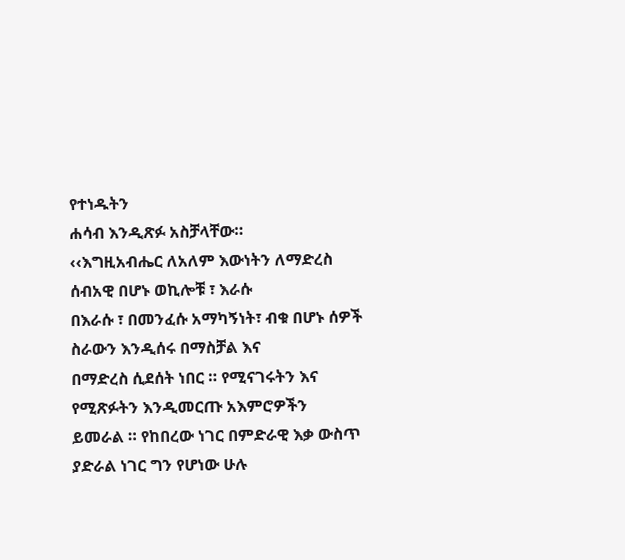የተነዱትን
ሐሳብ እንዲጽፉ አስቻላቸው።
‹‹እግዚአብሔር ለአለም እውነትን ለማድረስ ሰብአዊ በሆኑ ወኪሎቹ ፣ እራሱ
በእራሱ ፣ በመንፈሱ አማካኝነት፣ ብቁ በሆኑ ሰዎች ስራውን እንዲሰሩ በማስቻል እና
በማድረስ ሲደሰት ነበር ። የሚናገሩትን እና የሚጽፉትን እንዲመርጡ አእምሮዎችን
ይመራል ። የከበረው ነገር በምድራዊ እቃ ውስጥ ያድራል ነገር ግን የሆነው ሁሉ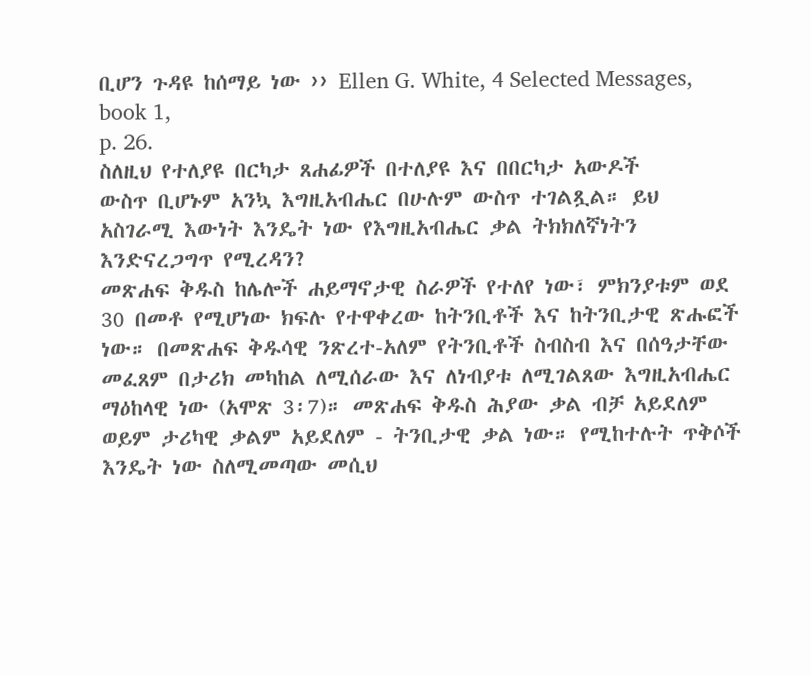ቢሆን ጉዳዩ ከሰማይ ነው ›› Ellen G. White, 4 Selected Messages, book 1,
p. 26.
ስለዚህ የተለያዩ በርካታ ጸሐፊዎች በተለያዩ እና በበርካታ አውዶች
ውስጥ ቢሆኑም አንኳ እግዚአብሔር በሁሉም ውስጥ ተገልጿል። ይህ
አስገራሚ እውነት እንዴት ነው የእግዚአብሔር ቃል ትክክለኛነትን
እንድናረጋግጥ የሚረዳን?
መጽሐፍ ቅዱስ ከሌሎች ሐይማኖታዊ ስራዎች የተለየ ነው፣ ምክንያቱም ወደ 30 በመቶ የሚሆነው ክፍሉ የተዋቀረው ከትንቢቶች እና ከትንቢታዊ ጽሑፎች ነው። በመጽሐፍ ቅዱሳዊ ንጽረተ-አለም የትንቢቶች ስብስብ እና በሰዓታቸው መፈጸም በታሪክ መካከል ለሚሰራው እና ለነብያቱ ለሚገልጸው እግዚአብሔር ማዕከላዊ ነው (አሞጽ 3፡7)። መጽሐፍ ቅዱስ ሕያው ቃል ብቻ አይደለም ወይም ታሪካዊ ቃልም አይደለም - ትንቢታዊ ቃል ነው። የሚከተሉት ጥቅሶች እንዴት ነው ስለሚመጣው መሲህ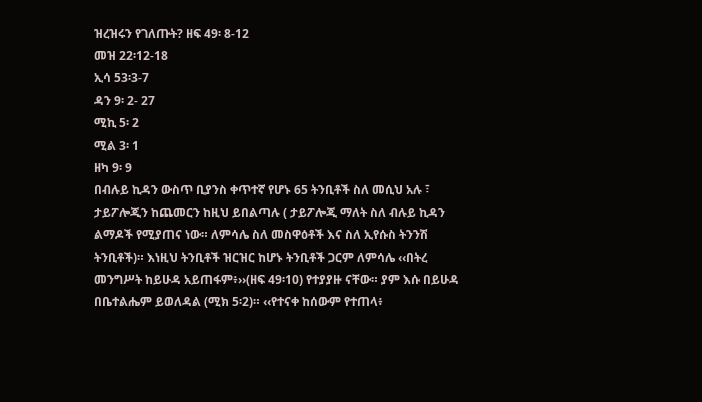ዝረዝሩን የገለጡት? ዘፍ 49፡ 8-12
መዝ 22፡12-18
ኢሳ 53፡3-7
ዳን 9፡ 2- 27
ሚኪ 5፡ 2
ሚል 3፡ 1
ዘካ 9፡ 9
በብሉይ ኪዳን ውስጥ ቢያንስ ቀጥተኛ የሆኑ 65 ትንቢቶች ስለ መሲህ አሉ ፣
ታይፖሎጂን ከጨመርን ከዚህ ይበልጣሉ ( ታይፖሎጂ ማለት ስለ ብሉይ ኪዳን
ልማዶች የሚያጠና ነው። ለምሳሌ ስለ መስዋዕቶች እና ስለ ኢየሱስ ትንንሽ
ትንቢቶች)። እነዚህ ትንቢቶች ዝርዝር ከሆኑ ትንቢቶች ጋርም ለምሳሌ ‹‹በትረ
መንግሥት ከይሁዳ አይጠፋም፥››(ዘፍ 49፡10) የተያያዙ ናቸው። ያም እሱ በይሁዳ
በቤተልሔም ይወለዳል (ሚክ 5፡2)። ‹‹የተናቀ ከሰውም የተጠላ፥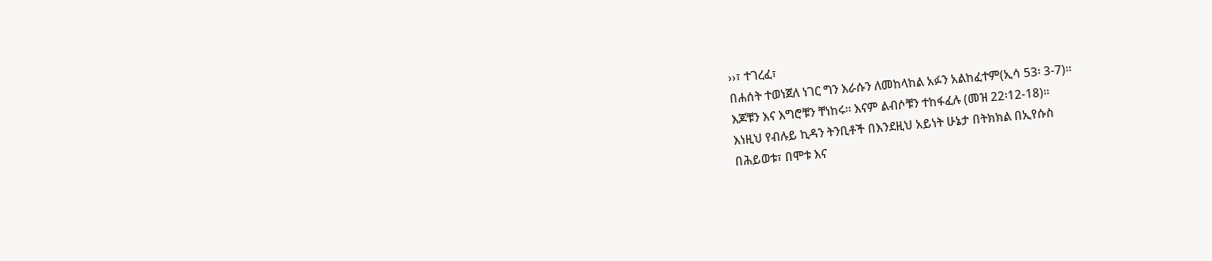››፣ ተገረፈ፣
በሐሰት ተወነጀለ ነገር ግን እራሱን ለመከላከል አፉን አልከፈተም(ኢሳ 53፡ 3-7)።
እጆቹን እና እግሮቹን ቸነከሩ። እናም ልብሶቹን ተከፋፈሉ (መዝ 22፡12-18)።
እነዚህ የብሉይ ኪዳን ትንቢቶች በእንደዚህ አይነት ሁኔታ በትክክል በኢየሱስ
በሕይወቱ፣ በሞቱ እና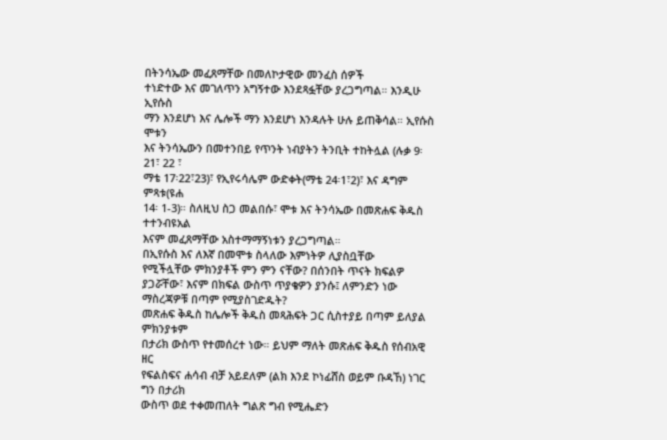በትንሳኤው መፈጸማቸው በመለኮታዊው መንፈስ ሰዎች
ተነድተው እና መገለጥን አግኝተው እንደጻፏቸው ያረጋግጣል። እንዲሁ ኢየሱስ
ማን እንደሆነ እና ሌሎች ማን እንደሆነ እንዳሉት ሁሉ ይጠቅሳል። ኢየሱስ ሞቱን
እና ትንሳኤውን በመተንበይ የጥንት ነብያትን ትንቢት ተከትሏል (ሉቃ 9፡21፣ 22 ፣
ማቴ 17፡22፣23)፣ የኢየሩሳሌም ውድቀት(ማቴ 24፡1፣2)፣ እና ዳግም ምጻቱ(ዩሐ
14፡ 1-3)። ስለዚህ ስጋ መልበሱ፣ ሞቱ እና ትንሳኤው በመጽሐፍ ቅዱስ ተተንብዩአል
እናም መፈጸማቸው አስተማማኝነቱን ያረጋግጣል።
በኢየሱስ እና ለእኛ በመሞቱ ስላለው እምነትዎ ሊያስቧቸው
የሚችሏቸው ምክንያቶች ምን ምን ናቸው? በሰንበት ጥናት ክፍልዎ
ያጋሯቸው፣ እናም በክፍል ውስጥ ጥያቄዎን ያንሱ፤ ለምንድን ነው
ማስረጃዎቹ በጣም የሚያስገድዱት?
መጽሐፍ ቅዱስ ከሌሎች ቅዱስ መጻሕፍት ጋር ሲስተያይ በጣም ይለያል ምክንያቱም
በታሪክ ውስጥ የተመሰረተ ነው። ይህም ማለት መጽሐፍ ቅዱስ የሰብአዊ ዘር
የፍልስፍና ሐሳብ ብቻ አይደለም (ልክ እንደ ኮነፊሸስ ወይም ቡዳኸ) ነገር ግን በታሪክ
ውስጥ ወደ ተቀመጠለት ግልጽ ግብ የሚሔድን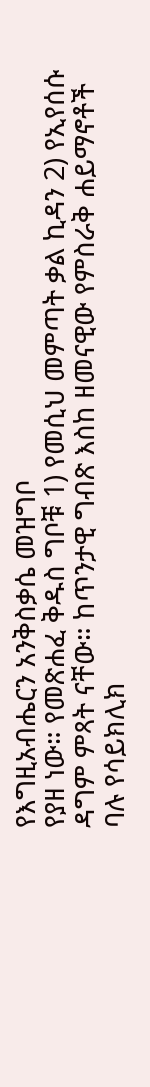የእግዚአብሔርን አንቅስቃሴ መዝግቦ
የያዘ ነው። የመጽሐፈ ቅዱስ ግቦቹ 1) የመሲህ መምጣት ቃል ኪዳን 2) የኢየሰሱ
ዳግም ምጻት ናቸው። ከጥንታዊ ግብጽ እስከ ዘመናዊው የምስራቅ ሐይማኖቶች
ባሉ የሳይክሊክ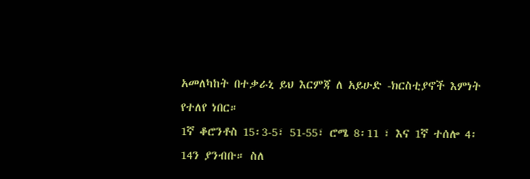አመለካከት በተቃራኒ ይህ እርምጃ ለ አይሁድ -ክርስቲያኖች እምነት
የተለየ ነበር።
1ኛ ቆሮንቶስ 15፡3-5፣ 51-55፣ ሮሜ 8፡11 ፣ እና 1ኛ ተሰሎ 4፡
14ን ያንብቡ። ስለ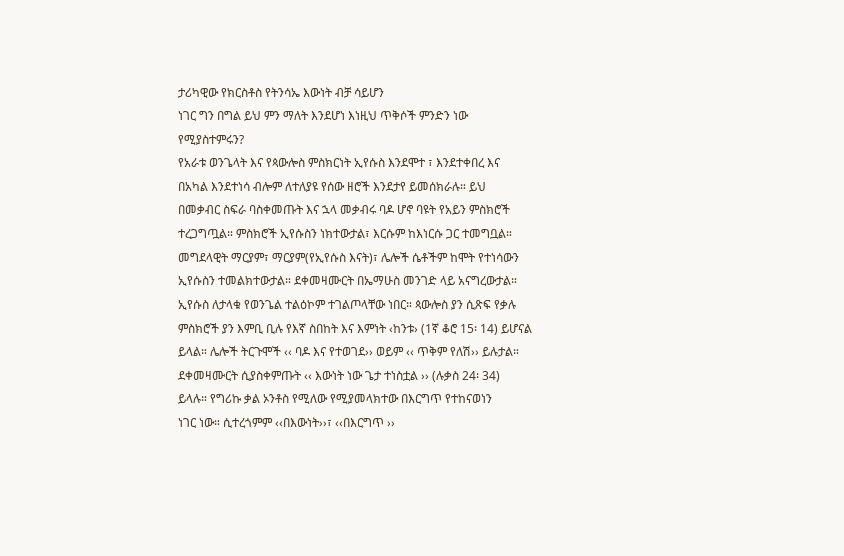ታሪካዊው የክርስቶስ የትንሳኤ እውነት ብቻ ሳይሆን
ነገር ግን በግል ይህ ምን ማለት እንደሆነ እነዚህ ጥቅሶች ምንድን ነው
የሚያስተምሩን?
የአራቱ ወንጌላት እና የጳውሎስ ምስክርነት ኢየሱስ እንደሞተ ፣ እንደተቀበረ እና
በአካል እንደተነሳ ብሎም ለተለያዩ የሰው ዘሮች እንደታየ ይመሰክራሉ። ይህ
በመቃብር ስፍራ ባስቀመጡት እና ኋላ መቃብሩ ባዶ ሆኖ ባዩት የአይን ምስክሮች
ተረጋግጧል። ምስክሮች ኢየሱስን ነክተውታል፣ እርሱም ከእነርሱ ጋር ተመግቧል።
መግደላዊት ማርያም፣ ማርያም(የኢየሱስ እናት)፣ ሌሎች ሴቶችም ከሞት የተነሳውን
ኢየሱስን ተመልክተውታል። ደቀመዛሙርት በኤማሁስ መንገድ ላይ አናግረውታል።
ኢየሱስ ለታላቁ የወንጌል ተልዕኮም ተገልጦላቸው ነበር። ጳውሎስ ያን ሲጽፍ የቃሉ
ምስክሮች ያን እምቢ ቢሉ የእኛ ስበከት እና እምነት ‹ከንቱ› (1ኛ ቆሮ 15፡ 14) ይሆናል
ይላል። ሌሎች ትርጉሞች ‹‹ ባዶ እና የተወገደ›› ወይም ‹‹ ጥቅም የለሽ›› ይሉታል።
ደቀመዛሙርት ሲያስቀምጡት ‹‹ እውነት ነው ጌታ ተነስቷል ›› (ሉቃስ 24፡ 34)
ይላሉ። የግሪኩ ቃል ኦንቶስ የሚለው የሚያመላክተው በእርግጥ የተከናወነን
ነገር ነው። ሲተረጎምም ‹‹በእውነት››፣ ‹‹በእርግጥ ››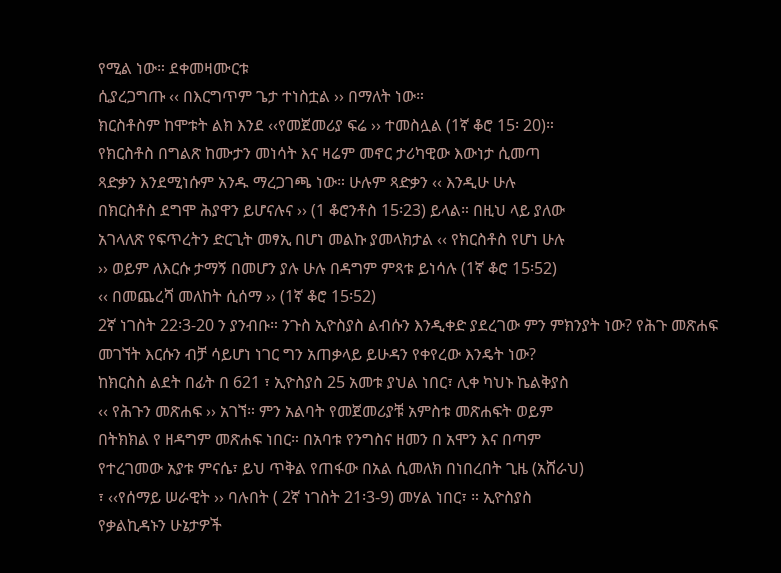የሚል ነው። ደቀመዛሙርቱ
ሲያረጋግጡ ‹‹ በእርግጥም ጌታ ተነስቷል ›› በማለት ነው።
ክርስቶስም ከሞቱት ልክ እንደ ‹‹የመጀመሪያ ፍሬ ›› ተመስሏል (1ኛ ቆሮ 15፡ 20)።
የክርስቶስ በግልጽ ከሙታን መነሳት እና ዛሬም መኖር ታሪካዊው እውነታ ሲመጣ
ጻድቃን እንደሚነሱም አንዱ ማረጋገጫ ነው። ሁሉም ጻድቃን ‹‹ እንዲሁ ሁሉ
በክርስቶስ ደግሞ ሕያዋን ይሆናሉና ›› (1 ቆሮንቶስ 15፡23) ይላል። በዚህ ላይ ያለው
አገላለጽ የፍጥረትን ድርጊት መፃኢ በሆነ መልኩ ያመላክታል ‹‹ የክርስቶስ የሆነ ሁሉ
›› ወይም ለእርሱ ታማኝ በመሆን ያሉ ሁሉ በዳግም ምጻቱ ይነሳሉ (1ኛ ቆሮ 15፡52)
‹‹ በመጨረሻ መለከት ሲሰማ ›› (1ኛ ቆሮ 15፡52)
2ኛ ነገስት 22፡3-20 ን ያንብቡ። ንጉስ ኢዮስያስ ልብሱን እንዲቀድ ያደረገው ምን ምክንያት ነው? የሕጉ መጽሐፍ መገኘት እርሱን ብቻ ሳይሆነ ነገር ግን አጠቃላይ ይሁዳን የቀየረው እንዴት ነው?
ከክርስስ ልደት በፊት በ 621 ፣ ኢዮስያስ 25 አመቱ ያህል ነበር፣ ሊቀ ካህኑ ኬልቅያስ
‹‹ የሕጉን መጽሐፍ ›› አገኘ። ምን አልባት የመጀመሪያቹ አምስቱ መጽሐፍት ወይም
በትክክል የ ዘዳግም መጽሐፍ ነበር። በአባቱ የንግስና ዘመን በ አሞን እና በጣም
የተረገመው አያቱ ምናሴ፣ ይህ ጥቅል የጠፋው በአል ሲመለክ በነበረበት ጊዜ (አሸራህ)
፣ ‹‹የሰማይ ሠራዊት ›› ባሉበት ( 2ኛ ነገስት 21፡3-9) መሃል ነበር፣ ። ኢዮስያስ
የቃልኪዳኑን ሁኔታዎች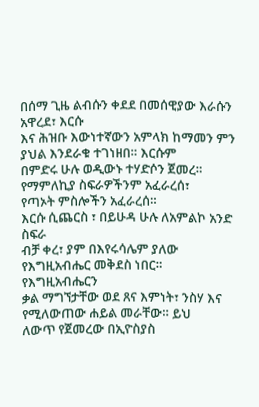በሰማ ጊዜ ልብሱን ቀደደ በመሰዊያው እራሱን አዋረደ፣ እርሱ
እና ሕዝቡ እውነተኛውን አምላክ ከማመን ምን ያህል እንደራቁ ተገነዘበ። እርሱም
በምድሩ ሁሉ ወዲውኑ ተሃድሶን ጀመረ። የማምለኪያ ስፍራዎችንም አፈራረሰ፣
የጣኦት ምስሎችን አፈራረሰ።
እርሱ ሲጨርስ ፣ በይሁዳ ሁሉ ለአምልኮ አንድ ስፍራ
ብቻ ቀረ፣ ያም በእየሩሳሌም ያለው የእግዚአብሔር መቅደስ ነበር። የእግዚአብሔርን
ቃል ማግኘታቸው ወደ ጸና እምነት፣ ንስሃ እና የሚለውጠው ሐይል መራቸው። ይህ
ለውጥ የጀመረው በኢዮስያስ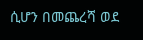ሲሆን በመጨረሻ ወደ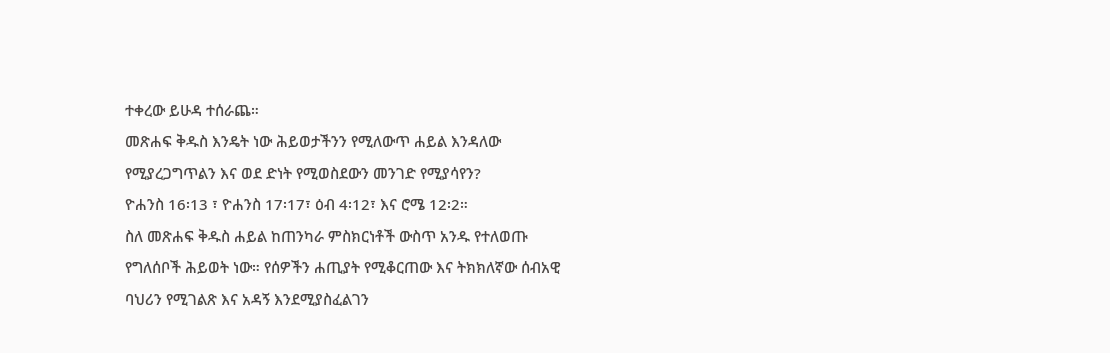ተቀረው ይሁዳ ተሰራጨ።
መጽሐፍ ቅዱስ እንዴት ነው ሕይወታችንን የሚለውጥ ሐይል እንዳለው
የሚያረጋግጥልን እና ወደ ድነት የሚወስደውን መንገድ የሚያሳየን?
ዮሐንስ 16፡13 ፣ ዮሐንስ 17፡17፣ ዕብ 4፡12፣ እና ሮሜ 12፡2።
ስለ መጽሐፍ ቅዱስ ሐይል ከጠንካራ ምስክርነቶች ውስጥ አንዱ የተለወጡ
የግለሰቦች ሕይወት ነው። የሰዎችን ሐጢያት የሚቆርጠው እና ትክክለኛው ሰብአዊ
ባህሪን የሚገልጽ እና አዳኝ እንደሚያስፈልገን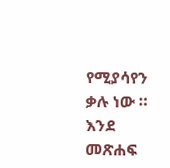የሚያሳየን ቃሉ ነው ።
እንደ መጽሐፍ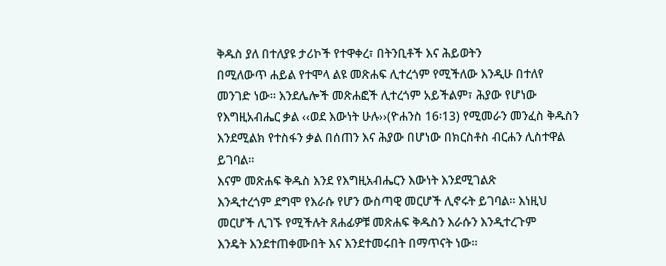ቅዱስ ያለ በተለያዩ ታሪኮች የተዋቀረ፣ በትንቢቶች እና ሕይወትን
በሚለውጥ ሐይል የተሞላ ልዩ መጽሐፍ ሊተረጎም የሚችለው እንዲሁ በተለየ
መንገድ ነው። እንደሌሎች መጽሐፎች ሊተረጎም አይችልም፣ ሕያው የሆነው
የእግዚአብሔር ቃል ‹‹ወደ እውነት ሁሉ››(ዮሐንስ 16፡13) የሚመራን መንፈስ ቅዱስን
እንደሚልክ የተስፋን ቃል በሰጠን እና ሕያው በሆነው በክርስቶስ ብርሐን ሊስተዋል
ይገባል።
እናም መጽሐፍ ቅዱስ እንደ የእግዚአብሔርን እውነት እንደሚገልጽ
እንዲተረጎም ደግሞ የእራሱ የሆን ውስጣዊ መርሆች ሊኖሩት ይገባል። እነዚህ
መርሆች ሊገኙ የሚችሉት ጸሐፊዎቹ መጽሐፍ ቅዱስን እራሱን እንዲተረጉም
እንዴት እንደተጠቀሙበት እና እንደተመሩበት በማጥናት ነው።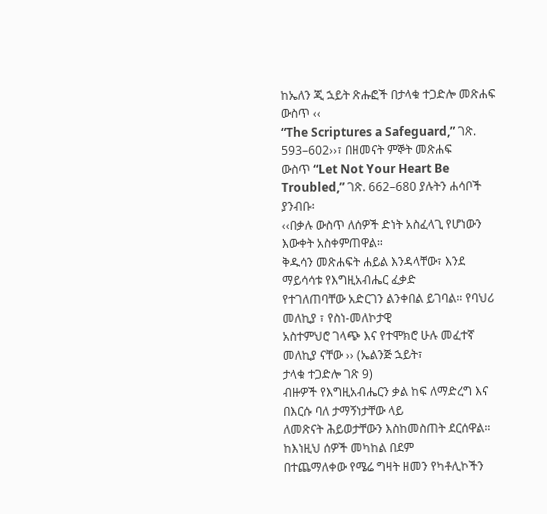ከኤለን ጂ ኋይት ጽሑፎች በታላቁ ተጋድሎ መጽሐፍ ውስጥ ‹‹
“The Scriptures a Safeguard,” ገጽ. 593–602››፣ በዘመናት ምኞት መጽሐፍ
ውስጥ “Let Not Your Heart Be Troubled,” ገጽ. 662–680 ያሉትን ሐሳቦች
ያንብቡ፡
‹‹በቃሉ ውስጥ ለሰዎች ድነት አስፈላጊ የሆነውን እውቀት አስቀምጠዋል።
ቅዱሳን መጽሐፍት ሐይል እንዳላቸው፣ እንደ ማይሳሳቱ የእግዚአብሔር ፈቃድ
የተገለጠባቸው አድርገን ልንቀበል ይገባል። የባህሪ መለኪያ ፣ የስነ-መለኮታዊ
አስተምህሮ ገላጭ እና የተሞክሮ ሁሉ መፈተኛ መለኪያ ናቸው ›› (ኤልንጅ ኋይት፣
ታላቁ ተጋድሎ ገጽ 9)
ብዙዎች የእግዚአብሔርን ቃል ከፍ ለማድረግ እና በእርሱ ባለ ታማኝነታቸው ላይ
ለመጽናት ሕይወታቸውን እስከመስጠት ደርሰዋል። ከእነዚህ ሰዎች መካከል በደም
በተጨማለቀው የሜሬ ግዛት ዘመን የካቶሊኮችን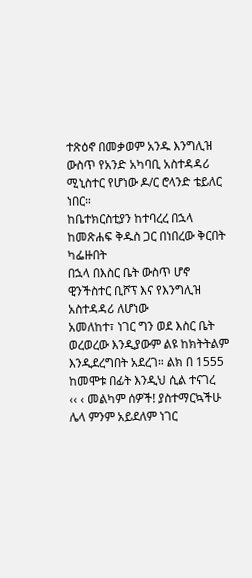ተጽዕኖ በመቃወም አንዱ እንግሊዝ
ውስጥ የአንድ አካባቢ አስተዳዳሪ ሚኒስተር የሆነው ዶ/ር ሮላንድ ቴይለር ነበር።
ከቤተክርስቲያን ከተባረረ በኋላ ከመጽሐፍ ቅዱስ ጋር በነበረው ቅርበት ካፌዙበት
በኋላ በእስር ቤት ውስጥ ሆኖ ዊንችስተር ቢሾፕ እና የእንግሊዝ አስተዳዳሪ ለሆነው
አመለከተ፣ ነገር ግን ወደ እስር ቤት ወረወረው እንዲያውም ልዩ ከክትትልም
እንዲደረግበት አደረገ። ልክ በ 1555 ከመሞቱ በፊት እንዲህ ሲል ተናገረ
‹‹ ‹ መልካም ሰዎች! ያስተማርኳችሁ ሌላ ምንም አይደለም ነገር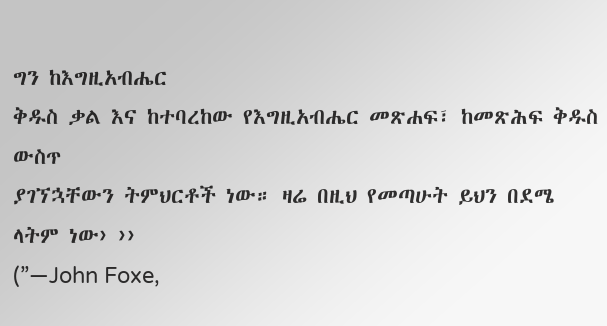ግን ከእግዚአብሔር
ቅዱስ ቃል እና ከተባረከው የእግዚአብሔር መጽሐፍ፣ ከመጽሕፍ ቅዱስ ውስጥ
ያገኘኋቸውን ትምህርቶች ነው። ዛሬ በዚህ የመጣሁት ይህን በደሜ ላትም ነው› ››
(”—John Foxe,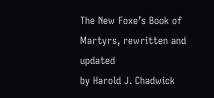The New Foxe’s Book of Martyrs, rewritten and updated
by Harold J. Chadwick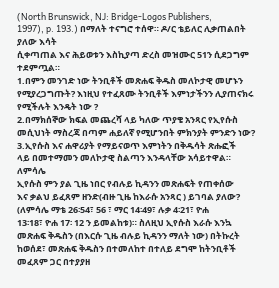(North Brunswick, NJ: Bridge-Logos Publishers,
1997), p. 193.) በማለት ተናግሮ ተሰዋ። ዶ/ር ቴይለር ሊቃጠልበት ያለው እሳት
ሲቀጣጠል እና ሕይወቱን እስኪያጣ ድረስ መዝሙር 51ን ሲደጋግም ተደምጧል።
1.በምን መንገድ ነው ትንቢቶች መጽሐፍ ቅዱስ መለኮታዊ መሆኑን
የሚያረጋግጡት? እነዚህ የተፈጸሙ ትንቢቶች እምነታችንን ሊያጠናክሩ
የሚችሉት እንዴት ነው ?
2.በማክሰኞው ክፍል መጨረሻ ላይ ካለው ጥያቄ አንጻር የኢየሱስ
መሲህነት ማስረጃ በጣም ሐይለኛ የሚሆንበት ምክንያት ምንድን ነው?
3.ኢየሱስ እና ሐዋሪያት የማይናወጥ እምነትን በቅዱሳት ጽሑፎች
ላይ በመተማመን መለኮታዊ ስልጣን እንዳላቸው አሳይተዋል። ለምሳሌ
ኢየሱስ ምን ያል ጊዜ ነበር የብሉይ ኪዳንን መጽሐፍት የጠቀሰው
እና ቃልህ ይፈጸም ዘንድ(ብዙ ጊዜ ከእራሱ አንጻር ) ይገባል ያለው?
(ለምሳሌ ማቴ 26፡54፣ 56 ፣ ማር 14፡49፣ ሉቃ 4፡21፣ ዮሐ
13፡18፣ ዮሐ 17፡ 12 ን ይመልከቱ)። ስለዚህ ኢየሱስ እራሱ እንኳ
መጽሐፍ ቅዱስን (በእርሱ ጊዜ ብሉይ ኪዳንን ማለት ነው) በትኩረት
ከወሰደ፣ መጽሐፍ ቅዱስን በተመለከተ በተለይ ደግሞ ከትንቢቶች
መፈጸም ጋር በተያያዘ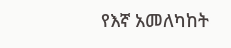የእኛ አመለካከት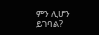ምን ሊሆን ይገባል?